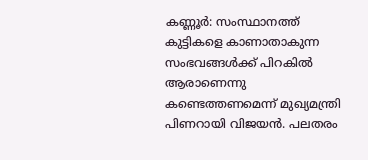കണ്ണൂര്‍: സംസ്ഥാനത്ത് കുട്ടികളെ കാണാതാകുന്ന സംഭവങ്ങള്‍ക്ക് പിറകില്‍ ആരാണെന്നു കണ്ടെത്തണമെന്ന് മുഖ്യമന്ത്രി പിണറായി വിജയന്‍. പലതരം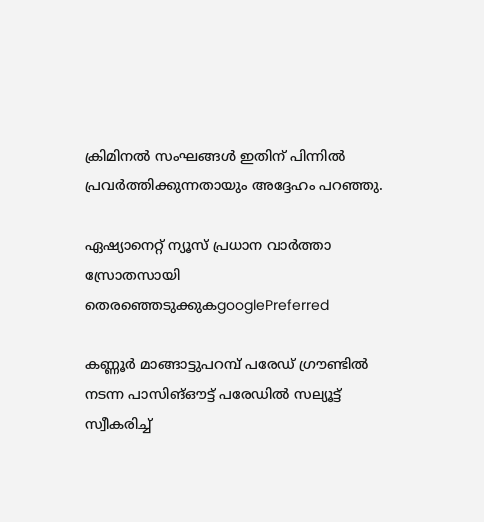ക്രിമിനല്‍ സംഘങ്ങള്‍ ഇതിന് പിന്നില്‍ പ്രവര്‍ത്തിക്കുന്നതായും അദ്ദേഹം പറഞ്ഞു.

ഏഷ്യാനെറ്റ് ന്യൂസ് പ്രധാന വാർത്താ സ്രോതസായി തെരഞ്ഞെടുക്കുകgooglePreferred

കണ്ണൂര്‍ മാങ്ങാട്ടുപറമ്പ് പരേഡ് ഗ്രൗണ്ടില്‍ നടന്ന പാസിങ്ഔട്ട് പരേഡില്‍ സല്യൂട്ട് സ്വീകരിച്ച്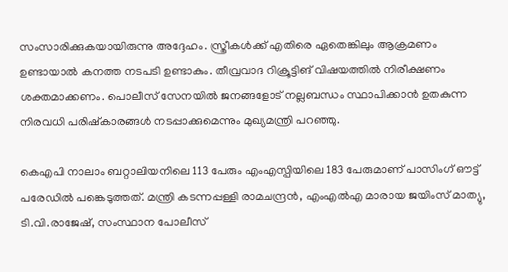സംസാരിക്കുകയായിരുന്നു അദ്ദേഹം. സ്ത്രീകള്‍ക്ക് എതിരെ ഏതെങ്കിലും ആക്രമണം ഉണ്ടായാല്‍ കനത്ത നടപടി ഉണ്ടാകും. തീവ്രവാദ റിക്രൂട്ടിങ് വിഷയത്തില്‍ നിരീക്ഷണം ശക്തമാക്കണം. പൊലീസ് സേനയില്‍ ജനങ്ങളോട് നല്ലബന്ധം സ്ഥാപിക്കാന്‍ ഉതകുന്ന നിരവധി പരിഷ്‌കാരങ്ങള്‍ നടപ്പാക്കുമെന്നും മുഖ്യമന്ത്രി പറഞ്ഞു.

കെഎപി നാലാം ബറ്റാലിയനിലെ 113 പേരും എംഎസ്പിയിലെ 183 പേരുമാണ് പാസിംഗ് ഔട്ട് പരേഡില്‍ പങ്കെടുത്തത്. മന്ത്രി കടന്നപ്പള്ളി രാമചന്ദ്രന്‍, എംഎല്‍എ മാരായ ജയിംസ് മാത്യു, ടി.വി.രാജേഷ്, സംസ്ഥാന പോലീസ്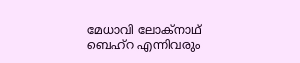മേധാവി ലോക്‌നാഥ് ബെഹ്‌റ എന്നിവരും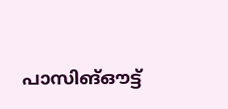പാസിങ്ഔട്ട്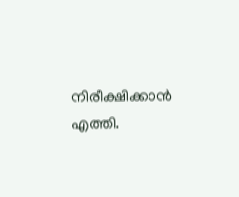നിരീക്ഷിക്കാന്‍ എത്തി.